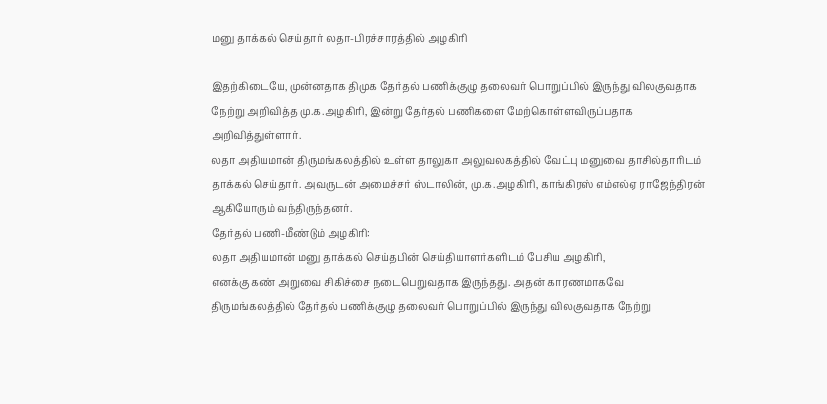மனு தாக்கல் செய்தார் லதா-பிரச்சாரத்தில் அழகிரி

இதற்கிடையே, முன்னதாக திமுக தேர்தல் பணிக்குழு தலைவர் பொறுப்பில் இருந்து விலகுவதாக நேற்று அறிவித்த மு.க.அழகிரி, இன்று தேர்தல் பணிகளை மேற்கொள்ளவிருப்பதாக அறிவித்துள்ளார்.
லதா அதியமான் திருமங்கலத்தில் உள்ள தாலுகா அலுவலகத்தில் வேட்பு மனுவை தாசில்தாரிடம் தாக்கல் செய்தார். அவருடன் அமைச்சர் ஸ்டாலின், மு.க.அழகிரி, காங்கிரஸ் எம்எல்ஏ ராஜேந்திரன் ஆகியோரும் வந்திருந்தனர்.
தேர்தல் பணி-மீண்டும் அழகிரி:
லதா அதியமான் மனு தாக்கல் செய்தபின் செய்தியாளர்களிடம் பேசிய அழகிரி,
எனக்கு கண் அறுவை சிகிச்சை நடைபெறுவதாக இருந்தது. அதன் காரணமாகவே திருமங்கலத்தில் தேர்தல் பணிக்குழு தலைவர் பொறுப்பில் இருந்து விலகுவதாக நேற்று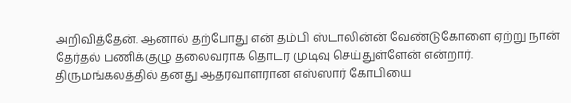அறிவித்தேன். ஆனால் தற்போது என் தம்பி ஸ்டாலின்ன் வேண்டுகோளை ஏற்று நான் தேர்தல் பணிக்குழு தலைவராக தொடர முடிவு செய்துள்ளேன் என்றார்.
திருமங்கலத்தில் தனது ஆதரவாளரான எஸ்ஸார் கோபியை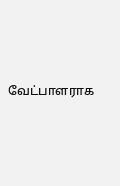வேட்பாளராக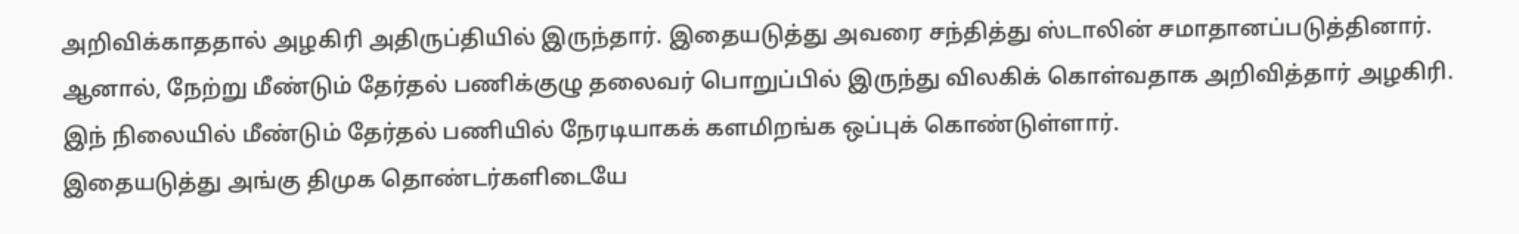அறிவிக்காததால் அழகிரி அதிருப்தியில் இருந்தார். இதையடுத்து அவரை சந்தித்து ஸ்டாலின் சமாதானப்படுத்தினார்.
ஆனால், நேற்று மீண்டும் தேர்தல் பணிக்குழு தலைவர் பொறுப்பில் இருந்து விலகிக் கொள்வதாக அறிவித்தார் அழகிரி. இந் நிலையில் மீண்டும் தேர்தல் பணியில் நேரடியாகக் களமிறங்க ஒப்புக் கொண்டுள்ளார்.
இதையடுத்து அங்கு திமுக தொண்டர்களிடையே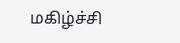மகிழ்ச்சி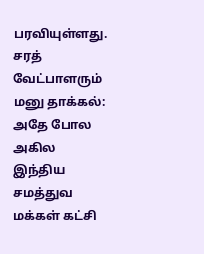பரவியுள்ளது.
சரத் வேட்பாளரும் மனு தாக்கல்:
அதே போல அகில இந்திய சமத்துவ மக்கள் கட்சி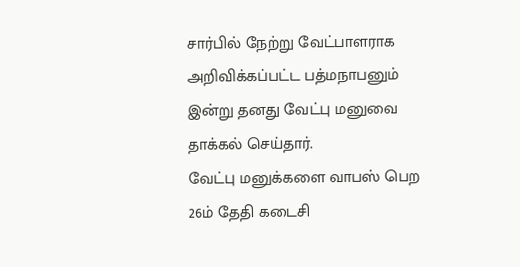சார்பில் நேற்று வேட்பாளராக அறிவிக்கப்பட்ட பத்மநாபனும் இன்று தனது வேட்பு மனுவை தாக்கல் செய்தார்.
வேட்பு மனுக்களை வாபஸ் பெற 26ம் தேதி கடைசி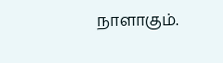நாளாகும்.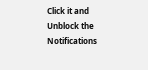Click it and Unblock the Notifications